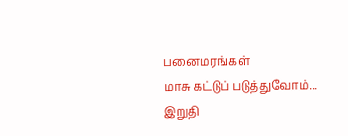பனைமரங்கள்
மாசு கட்டுப் படுத்துவோம்...
இறுதி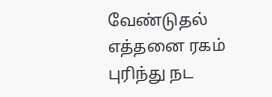வேண்டுதல்
எத்தனை ரகம்
புரிந்து நட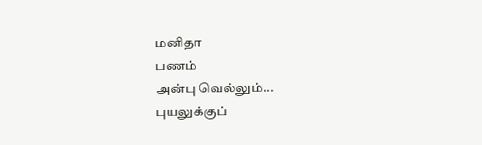மனிதா
பணம்
அன்பு வெல்லும்...
புயலுக்குப்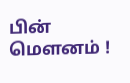பின்
மெளனம் !